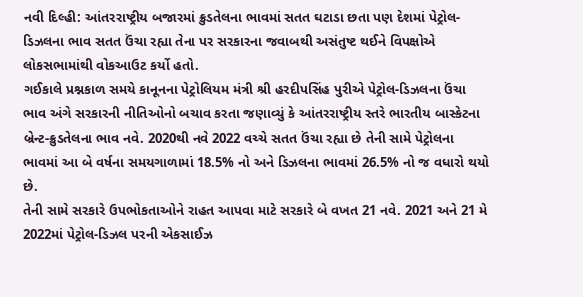નવી દિલ્હી: આંતરરાષ્ટ્રીય બજારમાં ક્રુડતેલના ભાવમાં સતત ઘટાડા છતા પણ દેશમાં પેટ્રોલ-ડિઝલના ભાવ સતત ઉંચા રહ્યા તેના પર સરકારના જવાબથી અસંતુષ્ટ થઈને વિપક્ષોએ લોકસભામાંથી વોકઆઉટ કર્યો હતો.
ગઈકાલે પ્રશ્નકાળ સમયે કાનૂનના પેટ્રોલિયમ મંત્રી શ્રી હરદીપસિંહ પુરીએ પેટ્રોલ-ડિઝલના ઉંચા ભાવ અંગે સરકારની નીતિઓનો બચાવ કરતા જણાવ્યું કે આંતરરાષ્ટ્રીય સ્તરે ભારતીય બાસ્કેટના બ્રેન્ટ-ક્રુડતેલના ભાવ નવે. 2020થી નવે 2022 વચ્ચે સતત ઉંચા રહ્યા છે તેની સામે પેટ્રોલના ભાવમાં આ બે વર્ષના સમયગાળામાં 18.5% નો અને ડિઝલના ભાવમાં 26.5% નો જ વધારો થયો છે.
તેની સામે સરકારે ઉપભોકતાઓને રાહત આપવા માટે સરકારે બે વખત 21 નવે. 2021 અને 21 મે 2022માં પેટ્રોલ-ડિઝલ પરની એકસાઈઝ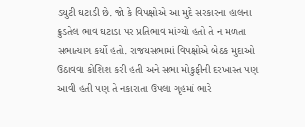ડયુટી ઘટાડી છે. જો કે વિપક્ષોએ આ મુદે સરકારના હાલના ક્રુડતેલ ભાવ ઘટાડા પર પ્રતિભાવ માંગ્યો હતો તે ન મળતા સભાત્યાગ કર્યો હતો. રાજયસભામાં વિપક્ષોએ બેઠક મુદાઓ ઉઠાવવા કોશિશ કરી હતી અને સભા મોકુફીની દરખાસ્ત પણ આવી હતી પણ તે નકારાતા ઉપલા ગૃહમાં ભારે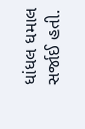ધાંધલ ધમાલ સર્જાઈ હતી.